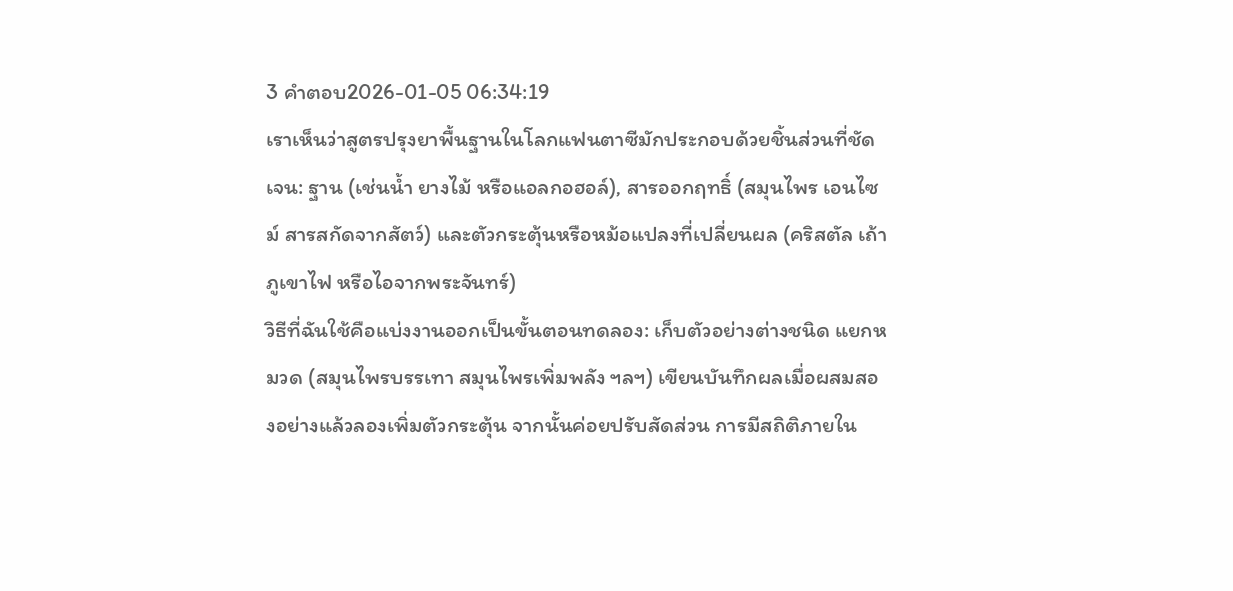3 คำตอบ2026-01-05 06:34:19
เราเห็นว่าสูตรปรุงยาพื้นฐานในโลกแฟนตาซีมักประกอบด้วยชิ้นส่วนที่ชัดเจน: ฐาน (เช่นน้ำ ยางไม้ หรือแอลกอฮอล์), สารออกฤทธิ์ (สมุนไพร เอนไซม์ สารสกัดจากสัตว์) และตัวกระตุ้นหรือหม้อแปลงที่เปลี่ยนผล (คริสตัล เถ้าภูเขาไฟ หรือไอจากพระจันทร์)
วิธีที่ฉันใช้คือแบ่งงานออกเป็นขั้นตอนทดลอง: เก็บตัวอย่างต่างชนิด แยกหมวด (สมุนไพรบรรเทา สมุนไพรเพิ่มพลัง ฯลฯ) เขียนบันทึกผลเมื่อผสมสองอย่างแล้วลองเพิ่มตัวกระตุ้น จากนั้นค่อยปรับสัดส่วน การมีสถิติภายใน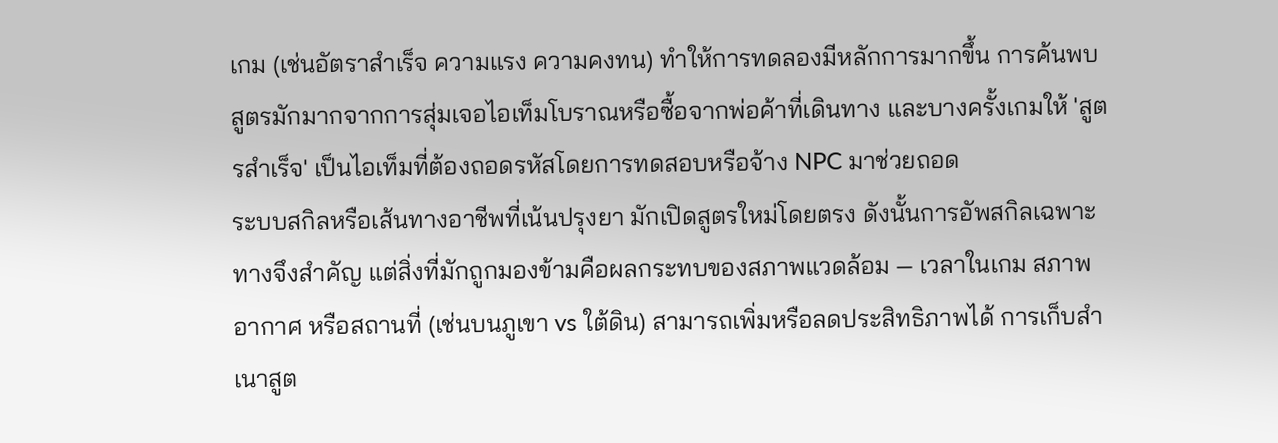เกม (เช่นอัตราสำเร็จ ความแรง ความคงทน) ทำให้การทดลองมีหลักการมากขึ้น การค้นพบสูตรมักมากจากการสุ่มเจอไอเท็มโบราณหรือซื้อจากพ่อค้าที่เดินทาง และบางครั้งเกมให้ 'สูตรสำเร็จ' เป็นไอเท็มที่ต้องถอดรหัสโดยการทดสอบหรือจ้าง NPC มาช่วยถอด
ระบบสกิลหรือเส้นทางอาชีพที่เน้นปรุงยา มักเปิดสูตรใหม่โดยตรง ดังนั้นการอัพสกิลเฉพาะทางจึงสำคัญ แต่สิ่งที่มักถูกมองข้ามคือผลกระทบของสภาพแวดล้อม — เวลาในเกม สภาพอากาศ หรือสถานที่ (เช่นบนภูเขา vs ใต้ดิน) สามารถเพิ่มหรือลดประสิทธิภาพได้ การเก็บสำเนาสูต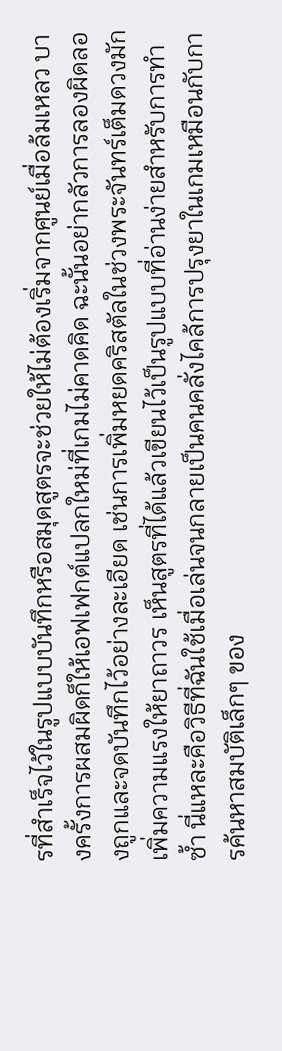รที่สำเร็จไว้ในรูปแบบบันทึกหรือสมุดสูตรจะช่วยให้ไม่ต้องเริ่มจากศูนย์เมื่อล้มเหลว บางครั้งการผสมผิดก็ให้เอฟเฟกต์แปลกใหม่ที่เกมไม่คาดคิด ฉะนั้นอย่ากลัวการลองผิดลองถูกและจดบันทึกไว้อย่างละเอียด เช่นการเพิ่มหยดคริสตัลในช่วงพระจันทร์เต็มดวงมักเพิ่มความแรงให้ยาถาวร เห็นสูตรที่ได้แล้วเขียนไว้เป็นรูปแบบที่อ่านง่ายสำหรับการทำซ้ำ นี่แหละคือวิธีที่ฉันใช้เมื่อเล่นจนกลายเป็นคนคลั่งไคล้การปรุงยาในเกมเหมือนกับการค้นหาสมบัติเล็กๆ ของ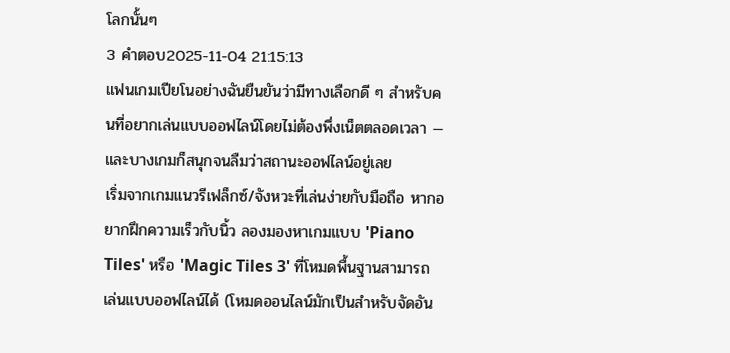โลกนั้นๆ
3 คำตอบ2025-11-04 21:15:13
แฟนเกมเปียโนอย่างฉันยืนยันว่ามีทางเลือกดี ๆ สำหรับคนที่อยากเล่นแบบออฟไลน์โดยไม่ต้องพึ่งเน็ตตลอดเวลา — และบางเกมก็สนุกจนลืมว่าสถานะออฟไลน์อยู่เลย
เริ่มจากเกมแนวรีเฟล็กซ์/จังหวะที่เล่นง่ายกับมือถือ หากอยากฝึกความเร็วกับนิ้ว ลองมองหาเกมแบบ 'Piano Tiles' หรือ 'Magic Tiles 3' ที่โหมดพื้นฐานสามารถเล่นแบบออฟไลน์ได้ (โหมดออนไลน์มักเป็นสำหรับจัดอัน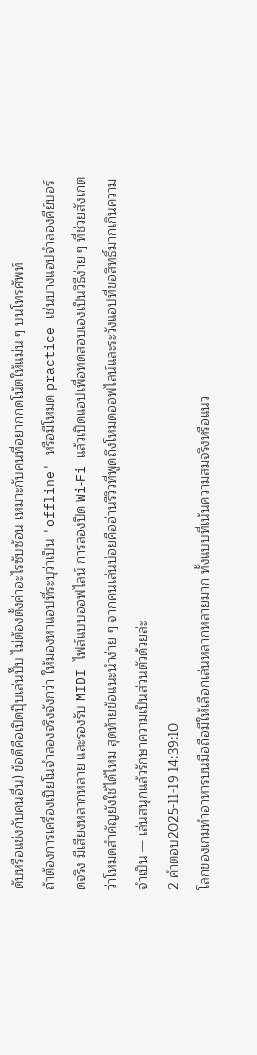ดับหรือแข่งกับคนอื่น) ข้อดีคือเปิดปุ๊บเล่นปั๊บ ไม่ต้องตั้งค่าอะไรซับซ้อน เหมาะกับคนที่อยากกดโน้ตให้แม่น ๆ บนโทรศัพท์
ถ้าต้องการเครื่องเปียโนจำลองจริงจังกว่า ให้มองหาแอปที่ระบุว่าเป็น 'offline' หรือมีโหมด practice เช่นบางแอปจำลองคีย์บอร์ดจริง มีเสียงหลากหลาย และรองรับ MIDI ไฟล์แบบออฟไลน์ การลองปิด Wi‑Fi แล้วเปิดแอปเพื่อทดสอบเองเป็นวิธีง่าย ๆ ที่ช่วยสังเกตว่าโหมดสำคัญยังใช้ได้ไหม สุดท้ายข้อแนะนำง่าย ๆ จากคนเล่นบ่อยคืออ่านรีวิวที่พูดถึงโหมดออฟไลน์และระวังแอปที่ขอสิทธิ์มากเกินความจำเป็น — เล่นสนุกแล้วรักษาความเป็นส่วนตัวด้วยล่ะ
2 คำตอบ2025-11-19 14:39:10
โลกของเกมทำอาหารบนมือถือมีให้เลือกเล่นหลากหลายมาก ทั้งแบบที่เน้นความสมจริงหรือแนว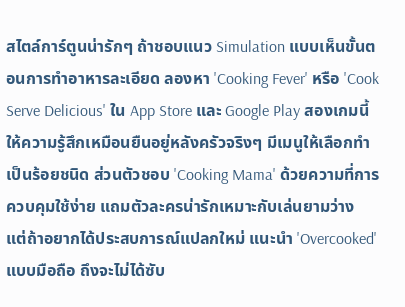สไตล์การ์ตูนน่ารักๆ ถ้าชอบแนว Simulation แบบเห็นขั้นตอนการทำอาหารละเอียด ลองหา 'Cooking Fever' หรือ 'Cook Serve Delicious' ใน App Store และ Google Play สองเกมนี้ให้ความรู้สึกเหมือนยืนอยู่หลังครัวจริงๆ มีเมนูให้เลือกทำเป็นร้อยชนิด ส่วนตัวชอบ 'Cooking Mama' ด้วยความที่การควบคุมใช้ง่าย แถมตัวละครน่ารักเหมาะกับเล่นยามว่าง
แต่ถ้าอยากได้ประสบการณ์แปลกใหม่ แนะนำ 'Overcooked' แบบมือถือ ถึงจะไม่ได้ซับ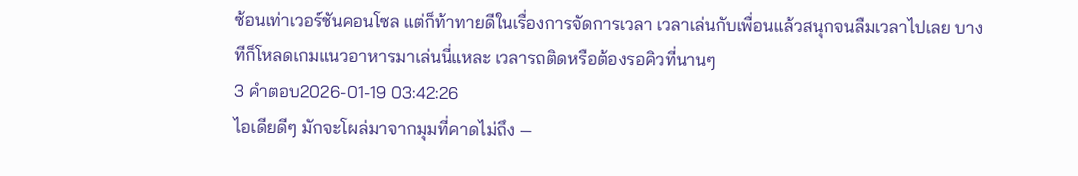ซ้อนเท่าเวอร์ชันคอนโซล แต่ก็ท้าทายดีในเรื่องการจัดการเวลา เวลาเล่นกับเพื่อนแล้วสนุกจนลืมเวลาไปเลย บางทีก็โหลดเกมแนวอาหารมาเล่นนี่แหละ เวลารถติดหรือต้องรอคิวที่นานๆ
3 คำตอบ2026-01-19 03:42:26
ไอเดียดีๆ มักจะโผล่มาจากมุมที่คาดไม่ถึง —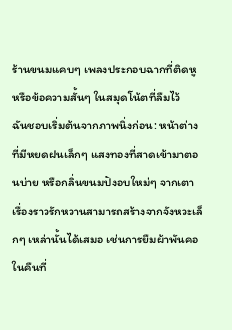ร้านขนมแคบๆ เพลงประกอบฉากที่ติดหู หรือข้อความสั้นๆ ในสมุดโน้ตที่ลืมไว้
ฉันชอบเริ่มต้นจากภาพนิ่งก่อน: หน้าต่างที่มีหยดฝนเล็กๆ แสงทองที่สาดเข้ามาตอนบ่าย หรือกลิ่นขนมปังอบใหม่ๆ จากเตา เรื่องราวรักหวานสามารถสร้างจากจังหวะเล็กๆ เหล่านั้นได้เสมอ เช่นการยืมผ้าพันคอในคืนที่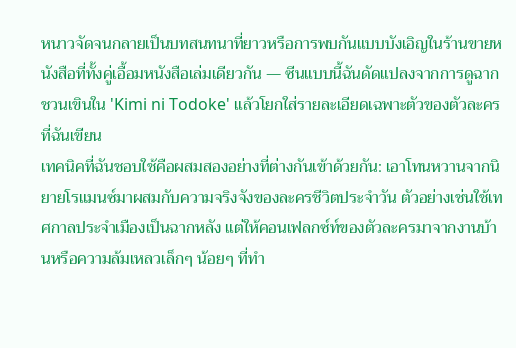หนาวจัดจนกลายเป็นบทสนทนาที่ยาวหรือการพบกันแบบบังเอิญในร้านขายหนังสือที่ทั้งคู่เอื้อมหนังสือเล่มเดียวกัน — ซีนแบบนี้ฉันดัดแปลงจากการดูฉากชวนเขินใน 'Kimi ni Todoke' แล้วโยกใส่รายละเอียดเฉพาะตัวของตัวละครที่ฉันเขียน
เทคนิคที่ฉันชอบใช้คือผสมสองอย่างที่ต่างกันเข้าด้วยกัน: เอาโทนหวานจากนิยายโรแมนซ์มาผสมกับความจริงจังของละครชีวิตประจำวัน ตัวอย่างเช่นใช้เทศกาลประจำเมืองเป็นฉากหลัง แต่ให้คอนเฟลกซ์ท์ของตัวละครมาจากงานบ้านหรือความล้มเหลวเล็กๆ น้อยๆ ที่ทำ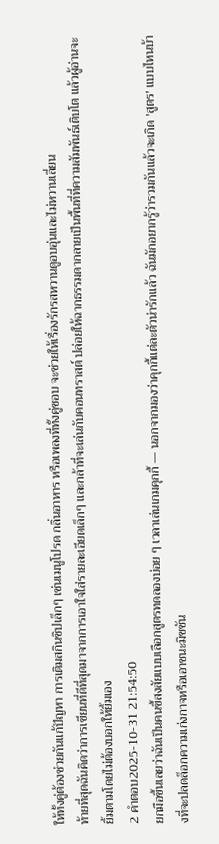ให้ทั้งคู่ต้องช่วยกันแก้ปัญหา การเติมสกินชิปเล็กๆ เช่นเมนูโปรด กลิ่นอาหาร หรือเพลงที่ทั้งคู่ชอบ จะช่วยให้เรื่องรักรสหวานดูอบอุ่นและไม่หวานเลี่ยน
ท้ายที่สุดฉันคิดว่าการเขียนที่ดีที่สุดมาจากการเอาใจใส่รายละเอียดเล็กๆ และกล้าที่จะเล่นกับคอนทราสต์ ปล่อยให้ฉากธรรมดากลายเป็นพื้นที่ที่ความสัมพันธ์เติบโต แล้วผู้อ่านจะยิ้มตามโดยไม่ต้องบอกให้ยิ้มเอง
2 คำตอบ2025-10-31 21:54:50
ยกมือขึ้นเลยว่าฉันเป็นคนขี้สงสัยแบบเลือกสูตรทดลองบ่อย ๆ เวลาเล่นเกมคุกกี้ — นอกจากมองว่าคุกกี้แต่ละตัวน่ารักแล้ว ฉันมักอยากรู้ว่ารวมกันแล้วจะเกิด 'สูตร' แบบไหนบ้างที่จะปลดล็อกความเก่งกาจหรือเอาชนะมิชชัน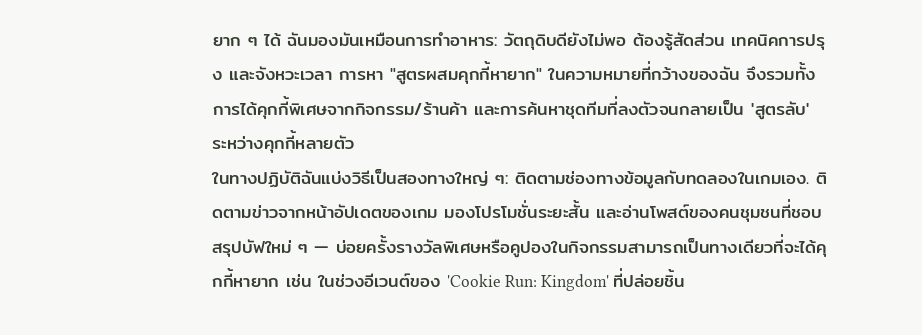ยาก ๆ ได้ ฉันมองมันเหมือนการทำอาหาร: วัตถุดิบดียังไม่พอ ต้องรู้สัดส่วน เทคนิคการปรุง และจังหวะเวลา การหา "สูตรผสมคุกกี้หายาก" ในความหมายที่กว้างของฉัน จึงรวมทั้งการได้คุกกี้พิเศษจากกิจกรรม/ร้านค้า และการค้นหาชุดทีมที่ลงตัวจนกลายเป็น 'สูตรลับ' ระหว่างคุกกี้หลายตัว
ในทางปฏิบัติฉันแบ่งวิธีเป็นสองทางใหญ่ ๆ: ติดตามช่องทางข้อมูลกับทดลองในเกมเอง. ติดตามข่าวจากหน้าอัปเดตของเกม มองโปรโมชั่นระยะสั้น และอ่านโพสต์ของคนชุมชนที่ชอบสรุปบัฟใหม่ ๆ — บ่อยครั้งรางวัลพิเศษหรือคูปองในกิจกรรมสามารถเป็นทางเดียวที่จะได้คุกกี้หายาก เช่น ในช่วงอีเวนต์ของ 'Cookie Run: Kingdom' ที่ปล่อยชิ้น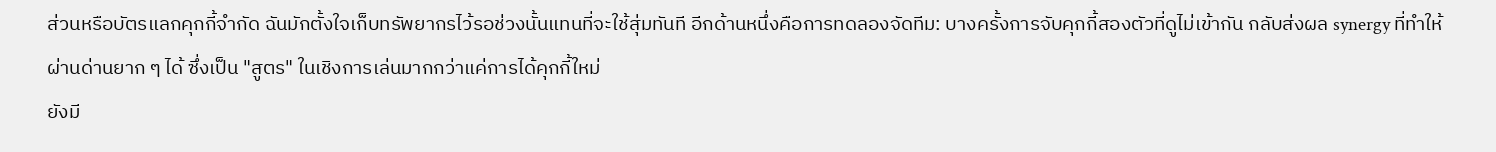ส่วนหรือบัตรแลกคุกกี้จำกัด ฉันมักตั้งใจเก็บทรัพยากรไว้รอช่วงนั้นแทนที่จะใช้สุ่มทันที อีกด้านหนึ่งคือการทดลองจัดทีม: บางครั้งการจับคุกกี้สองตัวที่ดูไม่เข้ากัน กลับส่งผล synergy ที่ทำให้ผ่านด่านยาก ๆ ได้ ซึ่งเป็น "สูตร" ในเชิงการเล่นมากกว่าแค่การได้คุกกี้ใหม่
ยังมี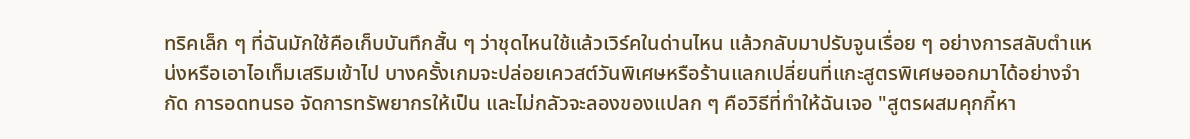ทริคเล็ก ๆ ที่ฉันมักใช้คือเก็บบันทึกสั้น ๆ ว่าชุดไหนใช้แล้วเวิร์คในด่านไหน แล้วกลับมาปรับจูนเรื่อย ๆ อย่างการสลับตำแหน่งหรือเอาไอเท็มเสริมเข้าไป บางครั้งเกมจะปล่อยเควสต์วันพิเศษหรือร้านแลกเปลี่ยนที่แกะสูตรพิเศษออกมาได้อย่างจำกัด การอดทนรอ จัดการทรัพยากรให้เป็น และไม่กลัวจะลองของแปลก ๆ คือวิธีที่ทำให้ฉันเจอ "สูตรผสมคุกกี้หา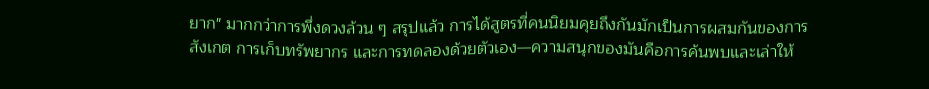ยาก" มากกว่าการพึ่งดวงล้วน ๆ สรุปแล้ว การได้สูตรที่คนนิยมคุยถึงกันมักเป็นการผสมกันของการสังเกต การเก็บทรัพยากร และการทดลองด้วยตัวเอง—ความสนุกของมันคือการค้นพบและเล่าให้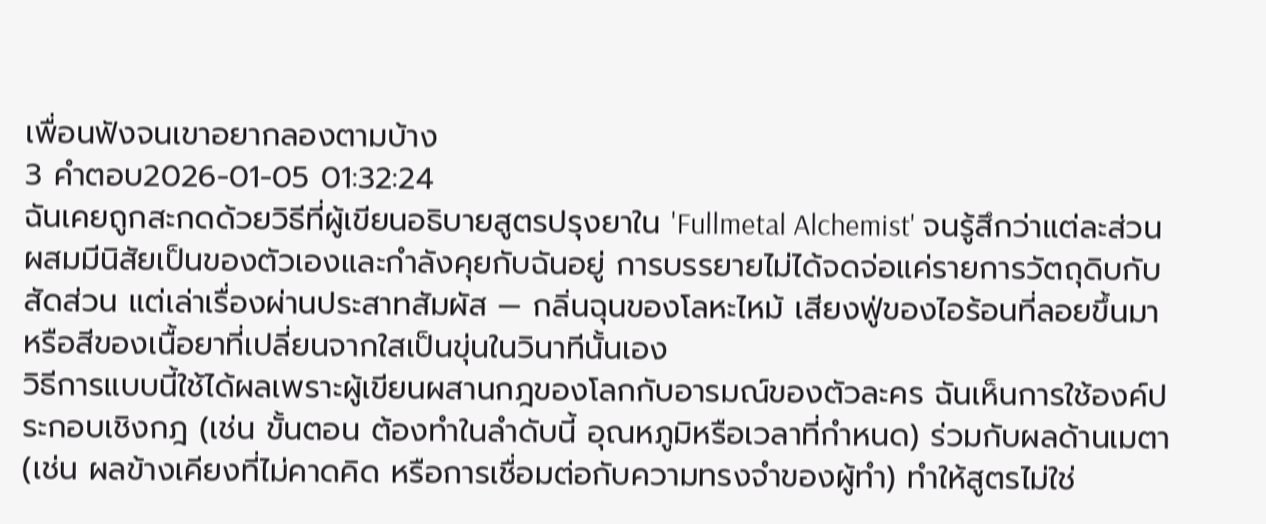เพื่อนฟังจนเขาอยากลองตามบ้าง
3 คำตอบ2026-01-05 01:32:24
ฉันเคยถูกสะกดด้วยวิธีที่ผู้เขียนอธิบายสูตรปรุงยาใน 'Fullmetal Alchemist' จนรู้สึกว่าแต่ละส่วนผสมมีนิสัยเป็นของตัวเองและกำลังคุยกับฉันอยู่ การบรรยายไม่ได้จดจ่อแค่รายการวัตถุดิบกับสัดส่วน แต่เล่าเรื่องผ่านประสาทสัมผัส — กลิ่นฉุนของโลหะไหม้ เสียงฟู่ของไอร้อนที่ลอยขึ้นมา หรือสีของเนื้อยาที่เปลี่ยนจากใสเป็นขุ่นในวินาทีนั้นเอง
วิธีการแบบนี้ใช้ได้ผลเพราะผู้เขียนผสานกฎของโลกกับอารมณ์ของตัวละคร ฉันเห็นการใช้องค์ประกอบเชิงกฎ (เช่น ขั้นตอน ต้องทำในลำดับนี้ อุณหภูมิหรือเวลาที่กำหนด) ร่วมกับผลด้านเมตา (เช่น ผลข้างเคียงที่ไม่คาดคิด หรือการเชื่อมต่อกับความทรงจำของผู้ทำ) ทำให้สูตรไม่ใช่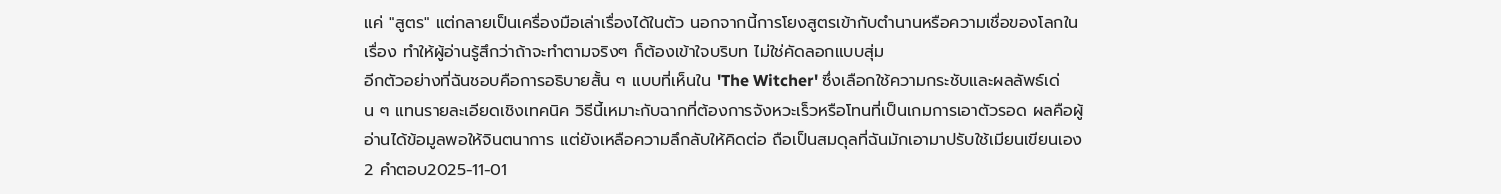แค่ "สูตร" แต่กลายเป็นเครื่องมือเล่าเรื่องได้ในตัว นอกจากนี้การโยงสูตรเข้ากับตำนานหรือความเชื่อของโลกในเรื่อง ทำให้ผู้อ่านรู้สึกว่าถ้าจะทำตามจริงๆ ก็ต้องเข้าใจบริบท ไม่ใช่คัดลอกแบบสุ่ม
อีกตัวอย่างที่ฉันชอบคือการอธิบายสั้น ๆ แบบที่เห็นใน 'The Witcher' ซึ่งเลือกใช้ความกระชับและผลลัพธ์เด่น ๆ แทนรายละเอียดเชิงเทคนิค วิธีนี้เหมาะกับฉากที่ต้องการจังหวะเร็วหรือโทนที่เป็นเกมการเอาตัวรอด ผลคือผู้อ่านได้ข้อมูลพอให้จินตนาการ แต่ยังเหลือความลึกลับให้คิดต่อ ถือเป็นสมดุลที่ฉันมักเอามาปรับใช้เมียนเขียนเอง
2 คำตอบ2025-11-01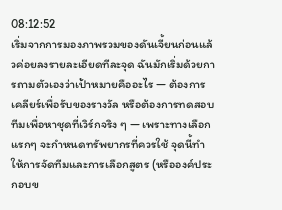08:12:52
เริ่มจากการมองภาพรวมของดันเจี้ยนก่อนแล้วค่อยลงรายละเอียดทีละจุด ฉันมักเริ่มด้วยการถามตัวเองว่าเป้าหมายคืออะไร — ต้องการเคลียร์เพื่อรับของรางวัล หรือต้องการทดสอบทีมเพื่อหาชุดที่เวิร์กจริง ๆ — เพราะทางเลือกแรกๆ จะกำหนดทรัพยากรที่ควรใช้ จุดนี้ทำให้การจัดทีมและการเลือกสูตร (หรือองค์ประกอบข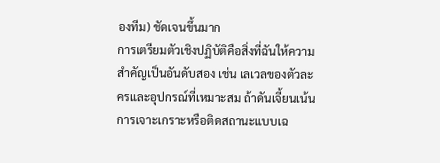องทีม) ชัดเจนขึ้นมาก
การเตรียมตัวเชิงปฏิบัติคือสิ่งที่ฉันให้ความสำคัญเป็นอันดับสอง เช่น เลเวลของตัวละครและอุปกรณ์ที่เหมาะสม ถ้าดันเจี้ยนเน้นการเจาะเกราะหรือติดสถานะแบบเฉ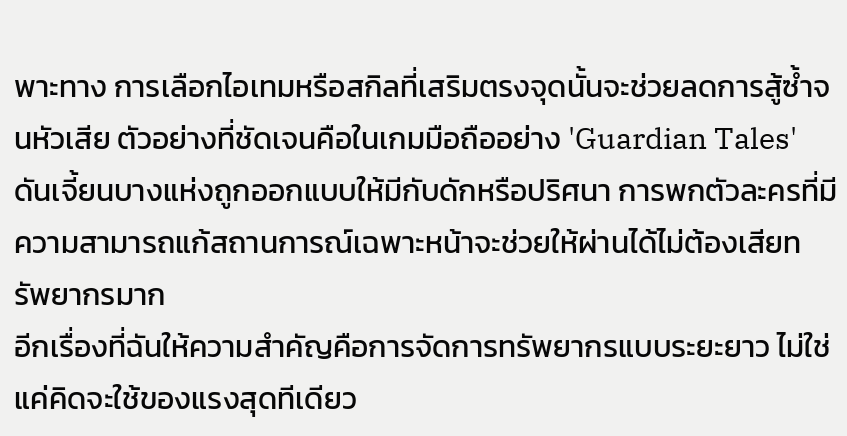พาะทาง การเลือกไอเทมหรือสกิลที่เสริมตรงจุดนั้นจะช่วยลดการสู้ซ้ำจนหัวเสีย ตัวอย่างที่ชัดเจนคือในเกมมือถืออย่าง 'Guardian Tales' ดันเจี้ยนบางแห่งถูกออกแบบให้มีกับดักหรือปริศนา การพกตัวละครที่มีความสามารถแก้สถานการณ์เฉพาะหน้าจะช่วยให้ผ่านได้ไม่ต้องเสียทรัพยากรมาก
อีกเรื่องที่ฉันให้ความสำคัญคือการจัดการทรัพยากรแบบระยะยาว ไม่ใช่แค่คิดจะใช้ของแรงสุดทีเดียว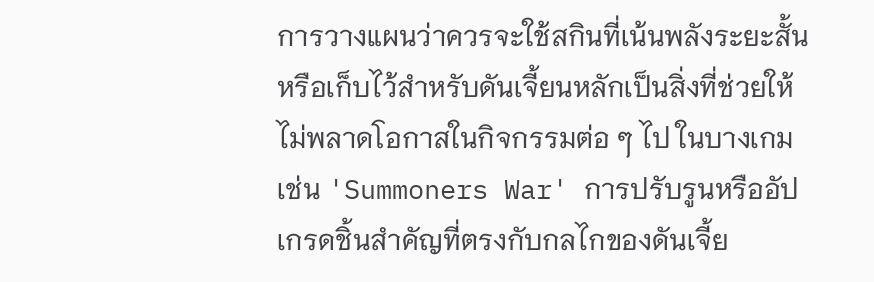การวางแผนว่าควรจะใช้สกินที่เน้นพลังระยะสั้นหรือเก็บไว้สำหรับดันเจี้ยนหลักเป็นสิ่งที่ช่วยให้ไม่พลาดโอกาสในกิจกรรมต่อ ๆ ไป ในบางเกมเช่น 'Summoners War' การปรับรูนหรืออัปเกรดชิ้นสำคัญที่ตรงกับกลไกของดันเจี้ย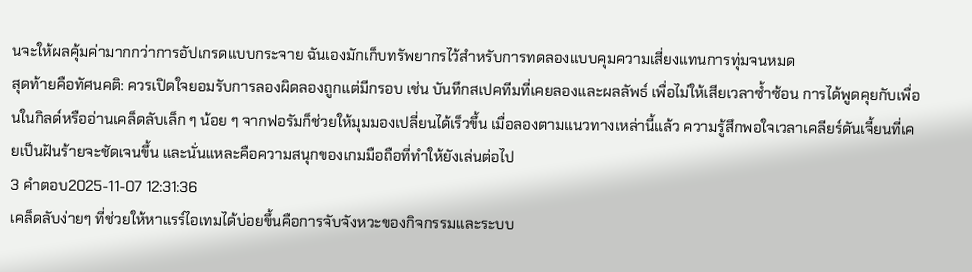นจะให้ผลคุ้มค่ามากกว่าการอัปเกรดแบบกระจาย ฉันเองมักเก็บทรัพยากรไว้สำหรับการทดลองแบบคุมความเสี่ยงแทนการทุ่มจนหมด
สุดท้ายคือทัศนคติ: ควรเปิดใจยอมรับการลองผิดลองถูกแต่มีกรอบ เช่น บันทึกสเปคทีมที่เคยลองและผลลัพธ์ เพื่อไม่ให้เสียเวลาซ้ำซ้อน การได้พูดคุยกับเพื่อนในกิลด์หรืออ่านเคล็ดลับเล็ก ๆ น้อย ๆ จากฟอรัมก็ช่วยให้มุมมองเปลี่ยนได้เร็วขึ้น เมื่อลองตามแนวทางเหล่านี้แล้ว ความรู้สึกพอใจเวลาเคลียร์ดันเจี้ยนที่เคยเป็นฝันร้ายจะชัดเจนขึ้น และนั่นแหละคือความสนุกของเกมมือถือที่ทำให้ยังเล่นต่อไป
3 คำตอบ2025-11-07 12:31:36
เคล็ดลับง่ายๆ ที่ช่วยให้หาแรร์ไอเทมได้บ่อยขึ้นคือการจับจังหวะของกิจกรรมและระบบ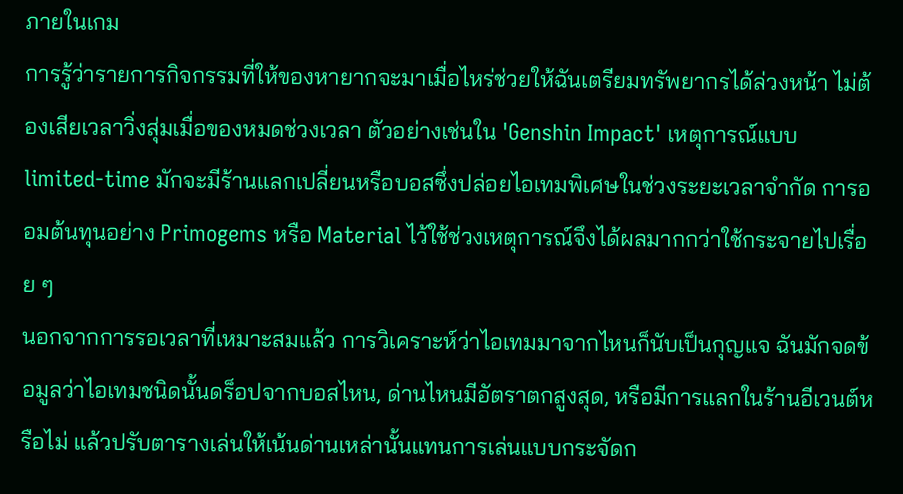ภายในเกม
การรู้ว่ารายการกิจกรรมที่ให้ของหายากจะมาเมื่อไหร่ช่วยให้ฉันเตรียมทรัพยากรได้ล่วงหน้า ไม่ต้องเสียเวลาวิ่งสุ่มเมื่อของหมดช่วงเวลา ตัวอย่างเช่นใน 'Genshin Impact' เหตุการณ์แบบ limited-time มักจะมีร้านแลกเปลี่ยนหรือบอสซึ่งปล่อยไอเทมพิเศษในช่วงระยะเวลาจำกัด การออมต้นทุนอย่าง Primogems หรือ Material ไว้ใช้ช่วงเหตุการณ์จึงได้ผลมากกว่าใช้กระจายไปเรื่อย ๆ
นอกจากการรอเวลาที่เหมาะสมแล้ว การวิเคราะห์ว่าไอเทมมาจากไหนก็นับเป็นกุญแจ ฉันมักจดข้อมูลว่าไอเทมชนิดนั้นดร็อปจากบอสไหน, ด่านไหนมีอัตราตกสูงสุด, หรือมีการแลกในร้านอีเวนต์หรือไม่ แล้วปรับตารางเล่นให้เน้นด่านเหล่านั้นแทนการเล่นแบบกระจัดก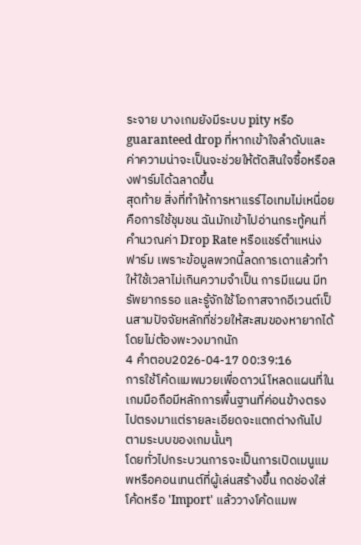ระจาย บางเกมยังมีระบบ pity หรือ guaranteed drop ที่หากเข้าใจลำดับและค่าความน่าจะเป็นจะช่วยให้ตัดสินใจซื้อหรือลงฟาร์มได้ฉลาดขึ้น
สุดท้าย สิ่งที่ทำให้การหาแรร์ไอเทมไม่เหนื่อยคือการใช้ชุมชน ฉันมักเข้าไปอ่านกระทู้คนที่คำนวณค่า Drop Rate หรือแชร์ตำแหน่งฟาร์ม เพราะข้อมูลพวกนี้ลดการเดาแล้วทำให้ใช้เวลาไม่เกินความจำเป็น การมีแผน มีทรัพยากรรอ และรู้จักใช้โอกาสจากอีเวนต์เป็นสามปัจจัยหลักที่ช่วยให้สะสมของหายากได้โดยไม่ต้องพะวงมากนัก
4 คำตอบ2026-04-17 00:39:16
การใช้โค้ดแมพมวยเพื่อดาวน์โหลดแผนที่ในเกมมือถือมีหลักการพื้นฐานที่ค่อนข้างตรงไปตรงมาแต่รายละเอียดจะแตกต่างกันไปตามระบบของเกมนั้นๆ
โดยทั่วไปกระบวนการจะเป็นการเปิดเมนูแมพหรือคอนเทนต์ที่ผู้เล่นสร้างขึ้น กดช่องใส่โค้ดหรือ 'Import' แล้ววางโค้ดแมพ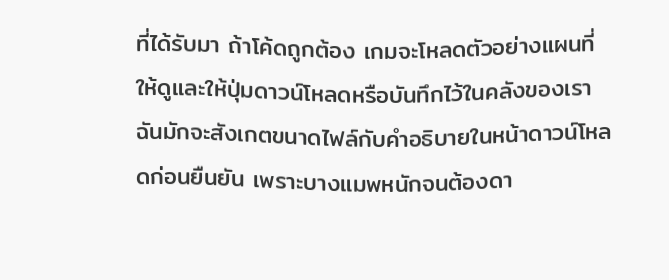ที่ได้รับมา ถ้าโค้ดถูกต้อง เกมจะโหลดตัวอย่างแผนที่ให้ดูและให้ปุ่มดาวน์โหลดหรือบันทึกไว้ในคลังของเรา ฉันมักจะสังเกตขนาดไฟล์กับคำอธิบายในหน้าดาวน์โหลดก่อนยืนยัน เพราะบางแมพหนักจนต้องดา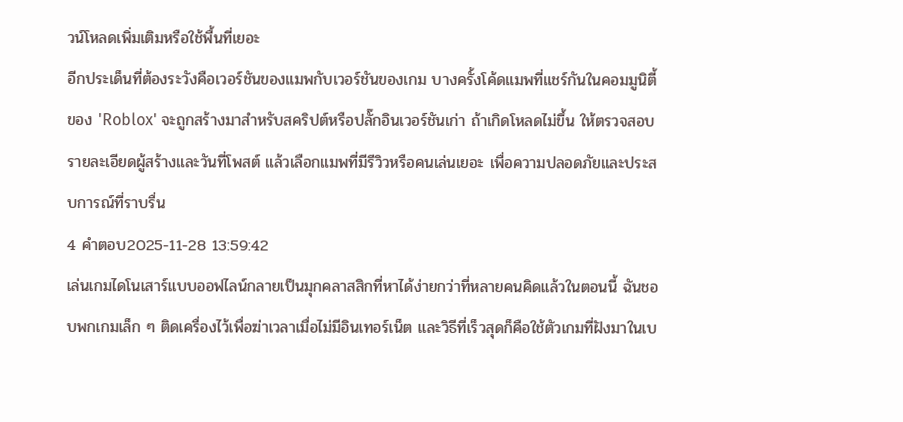วน์โหลดเพิ่มเติมหรือใช้พื้นที่เยอะ
อีกประเด็นที่ต้องระวังคือเวอร์ชันของแมพกับเวอร์ชันของเกม บางครั้งโค้ดแมพที่แชร์กันในคอมมูนิตี้ของ 'Roblox' จะถูกสร้างมาสำหรับสคริปต์หรือปลั๊กอินเวอร์ชันเก่า ถ้าเกิดโหลดไม่ขึ้น ให้ตรวจสอบรายละเอียดผู้สร้างและวันที่โพสต์ แล้วเลือกแมพที่มีรีวิวหรือคนเล่นเยอะ เพื่อความปลอดภัยและประสบการณ์ที่ราบรื่น
4 คำตอบ2025-11-28 13:59:42
เล่นเกมไดโนเสาร์แบบออฟไลน์กลายเป็นมุกคลาสสิกที่หาได้ง่ายกว่าที่หลายคนคิดแล้วในตอนนี้ ฉันชอบพกเกมเล็ก ๆ ติดเครื่องไว้เพื่อฆ่าเวลาเมื่อไม่มีอินเทอร์เน็ต และวิธีที่เร็วสุดก็คือใช้ตัวเกมที่ฝังมาในเบ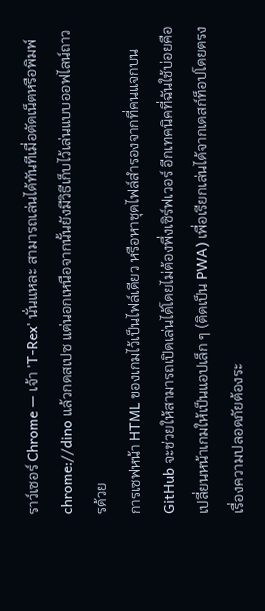ราว์เซอร์ Chrome — เจ้า 'T-Rex' นั่นแหละ สามารถเล่นได้ทันทีเมื่อตัดเน็ตหรือพิมพ์ chrome://dino แล้วกดสเปซ แต่นอกเหนือจากนั้นยังมีวิธีเก็บไว้เล่นแบบออฟไลน์ถาวรด้วย
การเซฟหน้า HTML ของเกมไว้เป็นไฟล์เดียว หรือหาชุดไฟล์สำรองจากที่คนแจกบน GitHub จะช่วยให้สามารถเปิดเล่นได้โดยไม่ต้องพึ่งเซิร์ฟเวอร์ อีกเทคนิคที่ฉันใช้บ่อยคือเปลี่ยนหน้าเกมให้เป็นแอปเล็ก ๆ (ติดเป็น PWA) เพื่อเรียกเล่นได้จากเดสก์ท็อปโดยตรง เรื่องความปลอดภัยต้องระ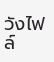วังไฟล์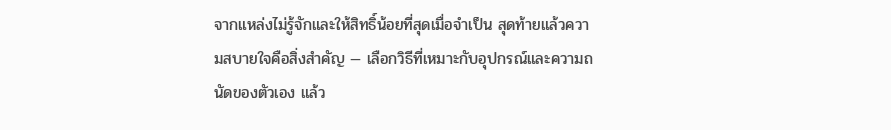จากแหล่งไม่รู้จักและให้สิทธิ์น้อยที่สุดเมื่อจำเป็น สุดท้ายแล้วความสบายใจคือสิ่งสำคัญ — เลือกวิธีที่เหมาะกับอุปกรณ์และความถนัดของตัวเอง แล้ว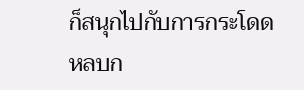ก็สนุกไปกับการกระโดดหลบก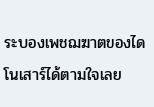ระบองเพชฌฆาตของไดโนเสาร์ได้ตามใจเลย